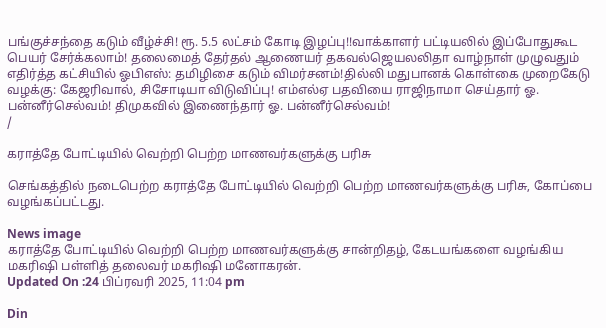பங்குச்சந்தை கடும் வீழ்ச்சி! ரூ. 5.5 லட்சம் கோடி இழப்பு!!வாக்காளர் பட்டியலில் இப்போதுகூட பெயர் சேர்க்கலாம்! தலைமைத் தேர்தல் ஆணையர் தகவல்ஜெயலலிதா வாழ்நாள் முழுவதும் எதிர்த்த கட்சியில் ஓபிஎஸ்: தமிழிசை கடும் விமர்சனம்!தில்லி மதுபானக் கொள்கை முறைகேடு வழக்கு: கேஜரிவால், சிசோடியா விடுவிப்பு! எம்எல்ஏ பதவியை ராஜிநாமா செய்தார் ஓ. பன்னீர்செல்வம்! திமுகவில் இணைந்தார் ஓ. பன்னீர்செல்வம்!
/

கராத்தே போட்டியில் வெற்றி பெற்ற மாணவர்களுக்கு பரிசு

செங்கத்தில் நடைபெற்ற கராத்தே போட்டியில் வெற்றி பெற்ற மாணவர்களுக்கு பரிசு, கோப்பை வழங்கப்பட்டது.

News image
கராத்தே போட்டியில் வெற்றி பெற்ற மாணவர்களுக்கு சான்றிதழ், கேடயங்களை வழங்கிய மகரிஷி பள்ளித் தலைவர் மகரிஷி மனோகரன்.
Updated On :24 பிப்ரவரி 2025, 11:04 pm

Din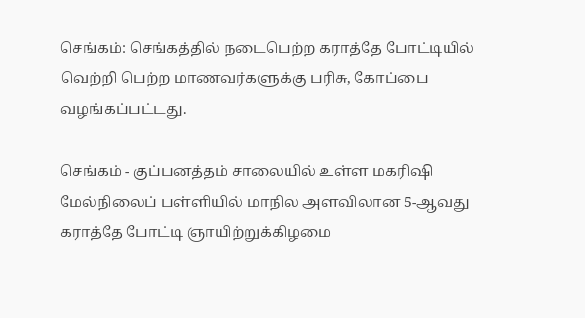செங்கம்: செங்கத்தில் நடைபெற்ற கராத்தே போட்டியில் வெற்றி பெற்ற மாணவர்களுக்கு பரிசு, கோப்பை வழங்கப்பட்டது.

செங்கம் - குப்பனத்தம் சாலையில் உள்ள மகரிஷி மேல்நிலைப் பள்ளியில் மாநில அளவிலான 5-ஆவது கராத்தே போட்டி ஞாயிற்றுக்கிழமை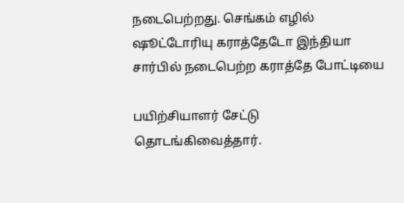நடைபெற்றது. செங்கம் எழில் ஷூட்டோரியு கராத்தேடோ இந்தியா சார்பில் நடைபெற்ற கராத்தே போட்டியை

பயிற்சியாளர் சேட்டு தொடங்கிவைத்தார்.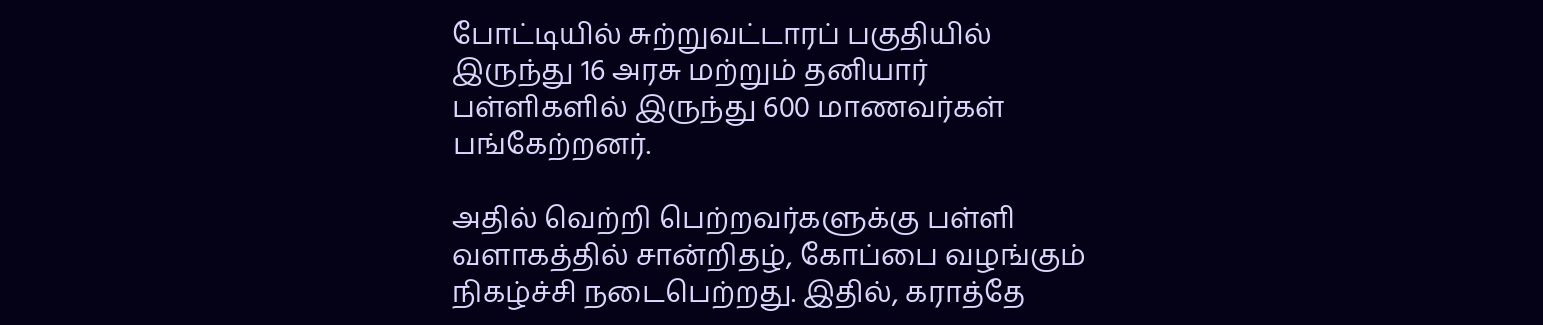போட்டியில் சுற்றுவட்டாரப் பகுதியில் இருந்து 16 அரசு மற்றும் தனியார் பள்ளிகளில் இருந்து 600 மாணவர்கள் பங்கேற்றனர்.

அதில் வெற்றி பெற்றவர்களுக்கு பள்ளி வளாகத்தில் சான்றிதழ், கோப்பை வழங்கும் நிகழ்ச்சி நடைபெற்றது. இதில், கராத்தே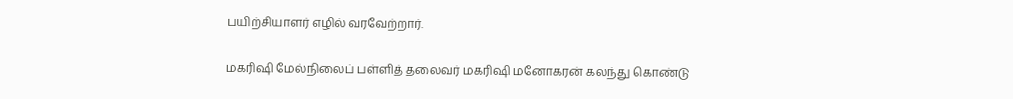பயிற்சியாளர் எழில் வரவேற்றார்.

மகரிஷி மேல்நிலைப் பள்ளித் தலைவர் மகரிஷி மனோகரன் கலந்து கொண்டு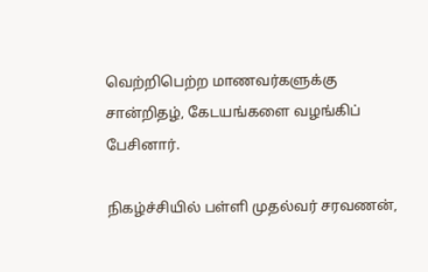வெற்றிபெற்ற மாணவர்களுக்கு சான்றிதழ், கேடயங்களை வழங்கிப் பேசினார்.

நிகழ்ச்சியில் பள்ளி முதல்வர் சரவணன்,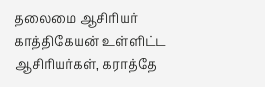தலைமை ஆசிரியர் காத்திகேயன் உள்ளிட்ட ஆசிரியர்கள், கராத்தே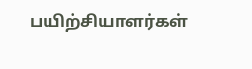பயிற்சியாளர்கள்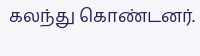கலந்து கொண்டனர்.